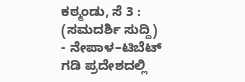ಕಠ್ಮಂಡು, ಸೆ 3 : (ಸಮದರ್ಶಿ ಸುದ್ದಿ) - ನೇಪಾಳ–ಟಿಬೆಟ್ ಗಡಿ ಪ್ರದೇಶದಲ್ಲಿ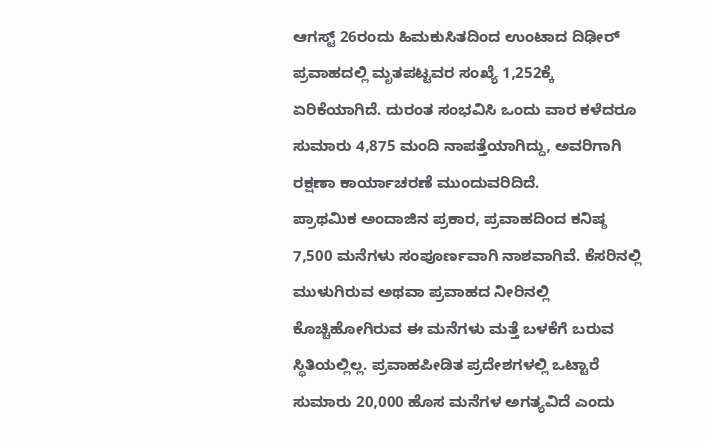ಆಗಸ್ಟ್ 26ರಂದು ಹಿಮಕುಸಿತದಿಂದ ಉಂಟಾದ ದಿಢೀರ್ ಪ್ರವಾಹದಲ್ಲಿ ಮೃತಪಟ್ಟವರ ಸಂಖ್ಯೆ 1,252ಕ್ಕೆ ಏರಿಕೆಯಾಗಿದೆ. ದುರಂತ ಸಂಭವಿಸಿ ಒಂದು ವಾರ ಕಳೆದರೂ ಸುಮಾರು 4,875 ಮಂದಿ ನಾಪತ್ತೆಯಾಗಿದ್ದು, ಅವರಿಗಾಗಿ ರಕ್ಷಣಾ ಕಾರ್ಯಾಚರಣೆ ಮುಂದುವರಿದಿದೆ.
ಪ್ರಾಥಮಿಕ ಅಂದಾಜಿನ ಪ್ರಕಾರ, ಪ್ರವಾಹದಿಂದ ಕನಿಷ್ಠ 7,500 ಮನೆಗಳು ಸಂಪೂರ್ಣವಾಗಿ ನಾಶವಾಗಿವೆ. ಕೆಸರಿನಲ್ಲಿ ಮುಳುಗಿರುವ ಅಥವಾ ಪ್ರವಾಹದ ನೀರಿನಲ್ಲಿ ಕೊಚ್ಚಿಹೋಗಿರುವ ಈ ಮನೆಗಳು ಮತ್ತೆ ಬಳಕೆಗೆ ಬರುವ ಸ್ಥಿತಿಯಲ್ಲಿಲ್ಲ. ಪ್ರವಾಹಪೀಡಿತ ಪ್ರದೇಶಗಳಲ್ಲಿ ಒಟ್ಟಾರೆ ಸುಮಾರು 20,000 ಹೊಸ ಮನೆಗಳ ಅಗತ್ಯವಿದೆ ಎಂದು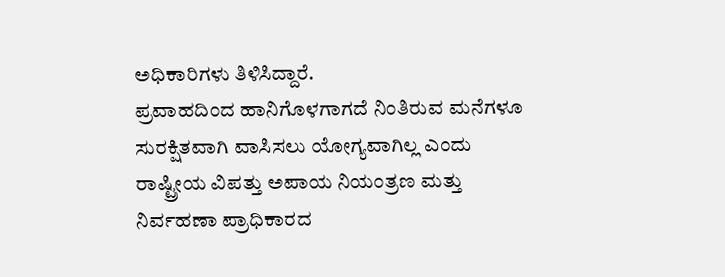ಅಧಿಕಾರಿಗಳು ತಿಳಿಸಿದ್ದಾರೆ.
ಪ್ರವಾಹದಿಂದ ಹಾನಿಗೊಳಗಾಗದೆ ನಿಂತಿರುವ ಮನೆಗಳೂ ಸುರಕ್ಷಿತವಾಗಿ ವಾಸಿಸಲು ಯೋಗ್ಯವಾಗಿಲ್ಲ ಎಂದು ರಾಷ್ಟ್ರೀಯ ವಿಪತ್ತು ಅಪಾಯ ನಿಯಂತ್ರಣ ಮತ್ತು ನಿರ್ವಹಣಾ ಪ್ರಾಧಿಕಾರದ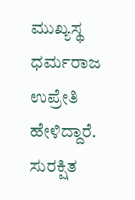ಮುಖ್ಯಸ್ಥ ಧರ್ಮರಾಜ ಉಪ್ರೇತಿ ಹೇಳಿದ್ದಾರೆ.
ಸುರಕ್ಷಿತ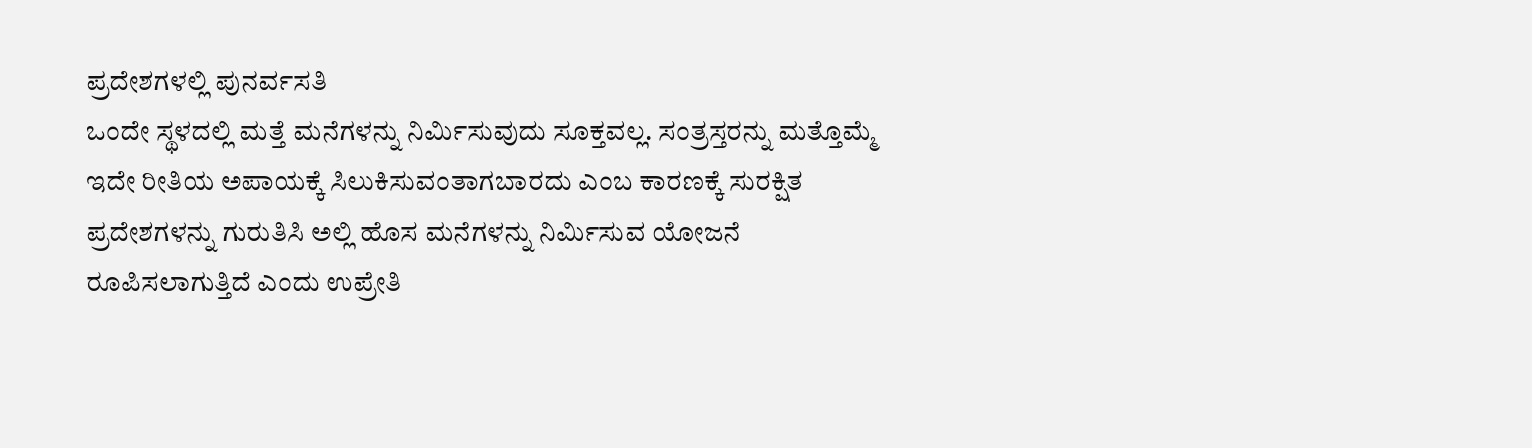ಪ್ರದೇಶಗಳಲ್ಲಿ ಪುನರ್ವಸತಿ
ಒಂದೇ ಸ್ಥಳದಲ್ಲಿ ಮತ್ತೆ ಮನೆಗಳನ್ನು ನಿರ್ಮಿಸುವುದು ಸೂಕ್ತವಲ್ಲ. ಸಂತ್ರಸ್ತರನ್ನು ಮತ್ತೊಮ್ಮೆ ಇದೇ ರೀತಿಯ ಅಪಾಯಕ್ಕೆ ಸಿಲುಕಿಸುವಂತಾಗಬಾರದು ಎಂಬ ಕಾರಣಕ್ಕೆ ಸುರಕ್ಷಿತ ಪ್ರದೇಶಗಳನ್ನು ಗುರುತಿಸಿ ಅಲ್ಲಿ ಹೊಸ ಮನೆಗಳನ್ನು ನಿರ್ಮಿಸುವ ಯೋಜನೆ ರೂಪಿಸಲಾಗುತ್ತಿದೆ ಎಂದು ಉಪ್ರೇತಿ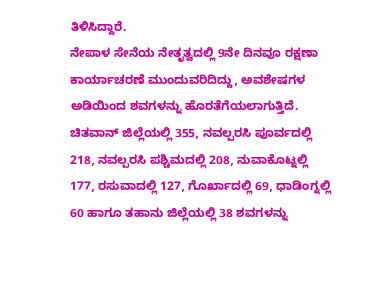ತಿಳಿಸಿದ್ದಾರೆ.
ನೇಪಾಳ ಸೇನೆಯ ನೇತೃತ್ವದಲ್ಲಿ 9ನೇ ದಿನವೂ ರಕ್ಷಣಾ ಕಾರ್ಯಾಚರಣೆ ಮುಂದುವರಿದಿದ್ದು, ಅವಶೇಷಗಳ ಅಡಿಯಿಂದ ಶವಗಳನ್ನು ಹೊರತೆಗೆಯಲಾಗುತ್ತಿದೆ. ಚಿತವಾನ್ ಜಿಲ್ಲೆಯಲ್ಲಿ 355, ನವಲ್ಪರಸಿ ಪೂರ್ವದಲ್ಲಿ 218, ನವಲ್ಪರಸಿ ಪಶ್ಚಿಮದಲ್ಲಿ 208, ನುವಾಕೊಟ್ನಲ್ಲಿ 177, ರಸುವಾದಲ್ಲಿ 127, ಗೊರ್ಖಾದಲ್ಲಿ 69, ಧಾಡಿಂಗ್ನಲ್ಲಿ 60 ಹಾಗೂ ತಹಾನು ಜಿಲ್ಲೆಯಲ್ಲಿ 38 ಶವಗಳನ್ನು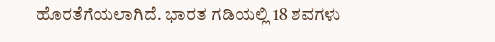ಹೊರತೆಗೆಯಲಾಗಿದೆ. ಭಾರತ ಗಡಿಯಲ್ಲಿ 18 ಶವಗಳು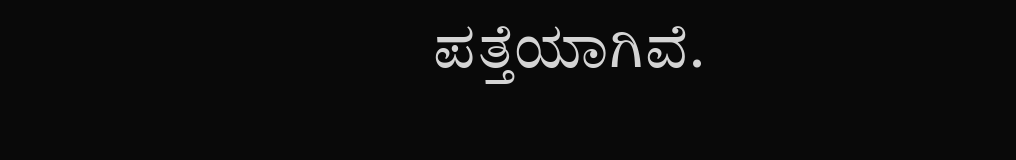ಪತ್ತೆಯಾಗಿವೆ.